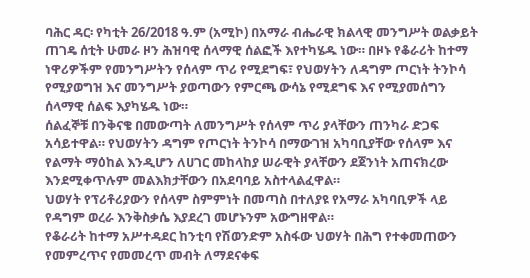ባሕር ዳር፡ የካቲት 26/2018 ዓ.ም (አሚኮ) በአማራ ብሔራዊ ክልላዊ መንግሥት ወልቃይት ጠገዴ ሰቲት ሁመራ ዞን ሕዝባዊ ሰላማዊ ሰልፎች እየተካሄዱ ነው። በዞኑ የቆራሪት ከተማ ነዋሪዎችም የመንግሥትን የሰላም ጥሪ የሚደግፍ፣ የህወሃትን ለዳግም ጦርነት ትንኮሳ የሚያወግዝ እና መንግሥት ያወጣውን የምርጫ ውሳኔ የሚደግፍ እና የሚያመሰግን ሰላማዊ ሰልፍ እያካሄዱ ነው።
ሰልፈኞቹ በንቅናቄ በመውጣት ለመንግሥት የሰላም ጥሪ ያላቸውን ጠንካራ ድጋፍ አሳይተዋል። የህወሃትን ዳግም የጦርነት ትንኮሳ በማውገዝ አካባቢያቸው የሰላም እና የልማት ማዕከል እንዲሆን ለሀገር መከላከያ ሠራዊት ያላቸውን ደጀንነት አጠናክረው እንደሚቀጥሉም መልእክታቸውን በአደባባይ አስተላልፈዋል።
ህወሃት የፕሪቶሪያውን የሰላም ስምምነት በመጣስ በተለያዩ የአማራ አካባቢዎች ላይ የዳግም ወረራ እንቅስቃሴ እያደረገ መሆኑንም አውግዘዋል።
የቆራሪት ከተማ አሥተዳደር ከንቲባ የሽወንድም አስፋው ህወሃት በሕግ የተቀመጠውን የመምረጥና የመመረጥ መብት ለማደናቀፍ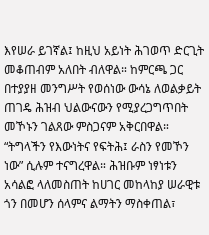እየሠራ ይገኛል፤ ከዚህ አይነት ሕገወጥ ድርጊት መቆጠብም አለበት ብለዋል። ከምርጫ ጋር በተያያዘ መንግሥት የወሰነው ውሳኔ ለወልቃይት ጠገዴ ሕዝብ ህልውናውን የሚያረጋግጥበት መኾኑን ገልጸው ምስጋናም አቅርበዋል።
“ትግላችን የእውነትና የፍትሕ፤ ራስን የመኾን ነው” ሲሉም ተናግረዋል። ሕዝቡም ነፃነቱን አሳልፎ ላለመስጠት ከሀገር መከላከያ ሠራዊቱ ጎን በመሆን ሰላምና ልማትን ማስቀጠል፣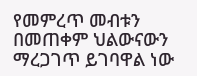የመምረጥ መብቱን በመጠቀም ህልውናውን ማረጋገጥ ይገባዋል ነው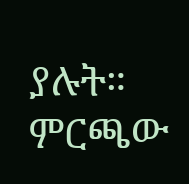ያሉት። ምርጫው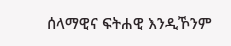ሰላማዊና ፍትሐዊ እንዲኾንም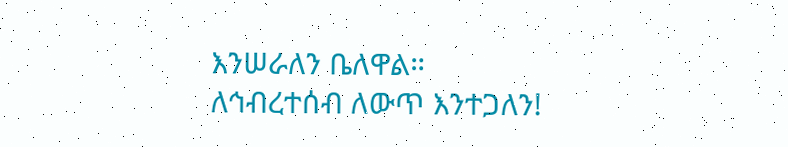እንሠራለን ቤለዋል።
ለኅብረተሰብ ለውጥ እንተጋለን!